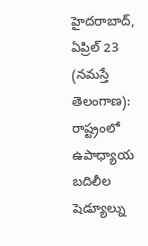హైదరాబాద్, ఏప్రిల్ 23 (నమస్తే తెలంగాణ): రాష్ట్రంలో ఉపాధ్యాయ బదిలీల షెడ్యూల్ను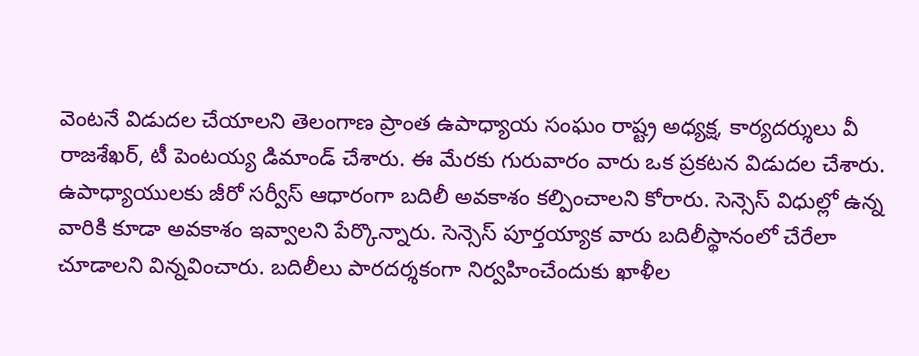వెంటనే విడుదల చేయాలని తెలంగాణ ప్రాంత ఉపాధ్యాయ సంఘం రాష్ట్ర అధ్యక్ష, కార్యదర్శులు వీ రాజశేఖర్, టీ పెంటయ్య డిమాండ్ చేశారు. ఈ మేరకు గురువారం వారు ఒక ప్రకటన విడుదల చేశారు. ఉపాధ్యాయులకు జీరో సర్వీస్ ఆధారంగా బదిలీ అవకాశం కల్పించాలని కోరారు. సెన్సెస్ విధుల్లో ఉన్న వారికి కూడా అవకాశం ఇవ్వాలని పేర్కొన్నారు. సెన్సెస్ పూర్తయ్యాక వారు బదిలీస్థానంలో చేరేలా చూడాలని విన్నవించారు. బదిలీలు పారదర్శకంగా నిర్వహించేందుకు ఖాళీల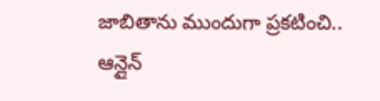జాబితాను ముందుగా ప్రకటించి.. ఆన్లైన్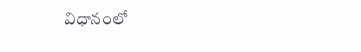విధానంలో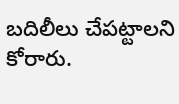బదిలీలు చేపట్టాలని కోరారు.